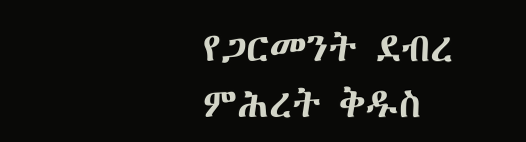የጋርመንት ደብረ ምሕረት ቅዱስ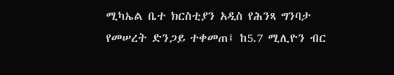ሚካኤል ቤተ ክርስቲያን አዲስ የሕንጻ ግንባታ የመሠረት ድንጋይ ተቀመጠ፤ ከ5.7 ሚሊዮን ብር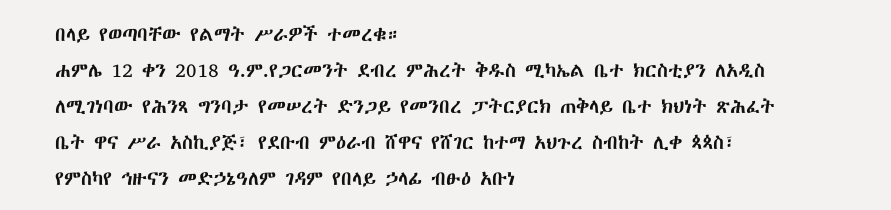በላይ የወጣባቸው የልማት ሥራዎች ተመረቁ።
ሐምሌ 12 ቀን 2018 ዓ.ም.የጋርመንት ደብረ ምሕረት ቅዱስ ሚካኤል ቤተ ክርስቲያን ለአዲስ ለሚገነባው የሕንጻ ግንባታ የመሠረት ድንጋይ የመንበረ ፓትርያርክ ጠቅላይ ቤተ ክህነት ጽሕፈት ቤት ዋና ሥራ አስኪያጅ፣ የደቡብ ምዕራብ ሸዋና የሸገር ከተማ አህጉረ ስብከት ሊቀ ጳጳስ፣ የምስካየ ኅዙናን መድኃኔዓለም ገዳም የበላይ ኃላፊ ብፁዕ አቡነ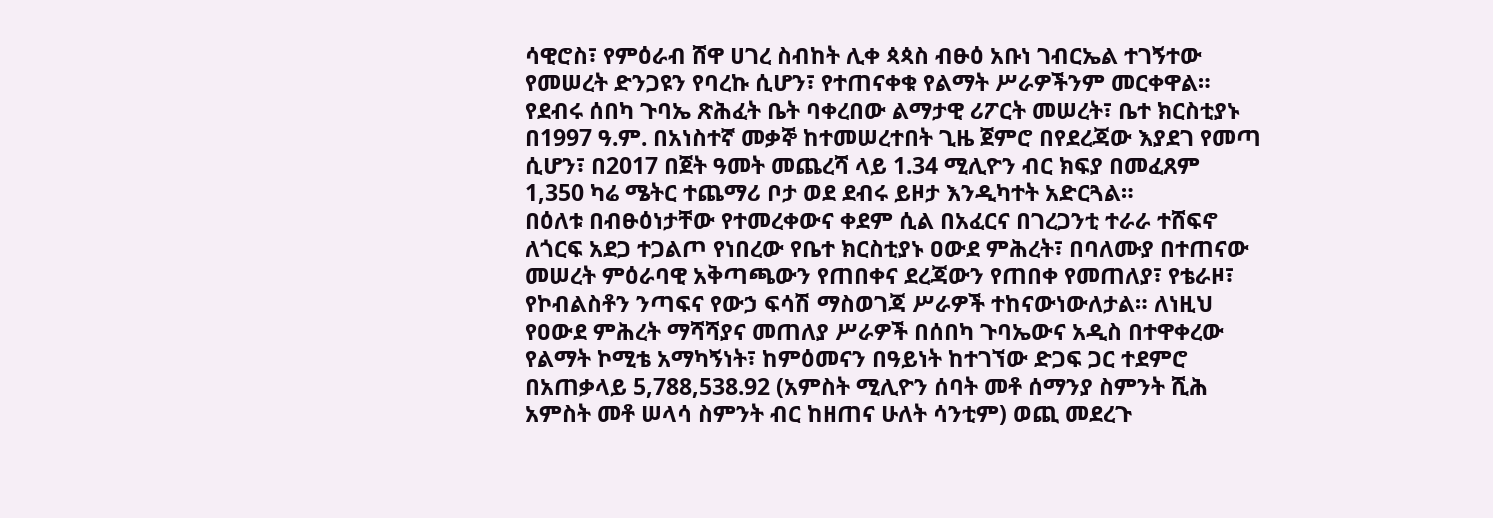ሳዊሮስ፣ የምዕራብ ሸዋ ሀገረ ስብከት ሊቀ ጳጳስ ብፁዕ አቡነ ገብርኤል ተገኝተው የመሠረት ድንጋዩን የባረኩ ሲሆን፣ የተጠናቀቁ የልማት ሥራዎችንም መርቀዋል።
የደብሩ ሰበካ ጉባኤ ጽሕፈት ቤት ባቀረበው ልማታዊ ሪፖርት መሠረት፣ ቤተ ክርስቲያኑ በ1997 ዓ.ም. በአነስተኛ መቃኞ ከተመሠረተበት ጊዜ ጀምሮ በየደረጃው እያደገ የመጣ ሲሆን፣ በ2017 በጀት ዓመት መጨረሻ ላይ 1.34 ሚሊዮን ብር ክፍያ በመፈጸም 1,350 ካሬ ሜትር ተጨማሪ ቦታ ወደ ደብሩ ይዞታ እንዲካተት አድርጓል።
በዕለቱ በብፁዕነታቸው የተመረቀውና ቀደም ሲል በአፈርና በገረጋንቲ ተራራ ተሸፍኖ ለጎርፍ አደጋ ተጋልጦ የነበረው የቤተ ክርስቲያኑ ዐውደ ምሕረት፣ በባለሙያ በተጠናው መሠረት ምዕራባዊ አቅጣጫውን የጠበቀና ደረጃውን የጠበቀ የመጠለያ፣ የቴራዞ፣ የኮብልስቶን ንጣፍና የውኃ ፍሳሽ ማስወገጃ ሥራዎች ተከናውነውለታል። ለነዚህ የዐውደ ምሕረት ማሻሻያና መጠለያ ሥራዎች በሰበካ ጉባኤውና አዲስ በተዋቀረው የልማት ኮሚቴ አማካኝነት፣ ከምዕመናን በዓይነት ከተገኘው ድጋፍ ጋር ተደምሮ በአጠቃላይ 5,788,538.92 (አምስት ሚሊዮን ሰባት መቶ ሰማንያ ስምንት ሺሕ አምስት መቶ ሠላሳ ስምንት ብር ከዘጠና ሁለት ሳንቲም) ወጪ መደረጉ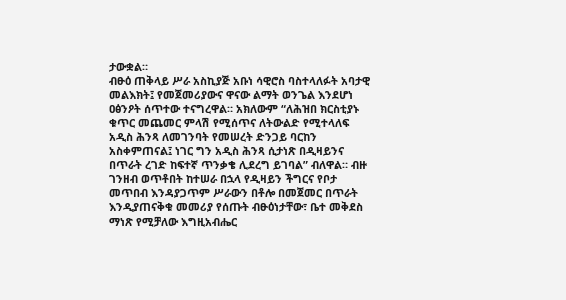ታውቋል።
ብፁዕ ጠቅላይ ሥራ አስኪያጅ አቡነ ሳዊሮስ ባስተላለፉት አባታዊ መልእክት፤ የመጀመሪያውና ዋናው ልማት ወንጌል እንደሆነ ዐፅንዖት ሰጥተው ተናግረዋል። አክለውም “ለሕዝበ ክርስቲያኑ ቁጥር መጨመር ምላሽ የሚሰጥና ለትውልድ የሚተላለፍ አዲስ ሕንጻ ለመገንባት የመሠረት ድንጋይ ባርከን አስቀምጠናል፤ ነገር ግን አዲስ ሕንጻ ሲታነጽ በዲዛይንና በጥራት ረገድ ከፍተኛ ጥንቃቄ ሊደረግ ይገባል” ብለዋል። ብዙ ገንዘብ ወጥቶበት ከተሠራ በኋላ የዲዛይን ችግርና የቦታ መጥበብ እንዳያጋጥም ሥራውን በቶሎ በመጀመር በጥራት እንዲያጠናቅቁ መመሪያ የሰጡት ብፁዕነታቸው፣ ቤተ መቅደስ ማነጽ የሚቻለው እግዚአብሔር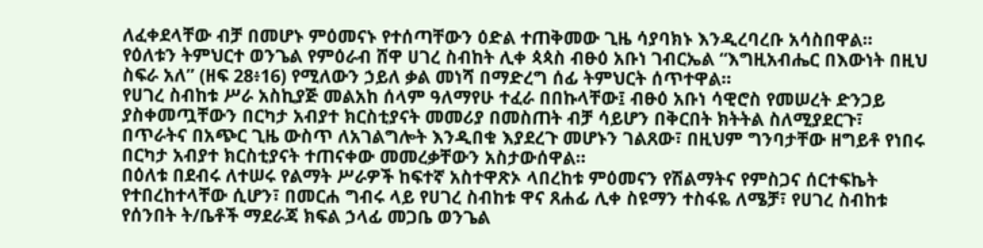ለፈቀደላቸው ብቻ በመሆኑ ምዕመናኑ የተሰጣቸውን ዕድል ተጠቅመው ጊዜ ሳያባክኑ እንዲረባረቡ አሳስበዋል።
የዕለቱን ትምህርተ ወንጌል የምዕራብ ሸዋ ሀገረ ስብከት ሊቀ ጳጳስ ብፁዕ አቡነ ገብርኤል “እግዚአብሔር በእውነት በዚህ ስፍራ አለ” (ዘፍ 28፥16) የሚለውን ኃይለ ቃል መነሻ በማድረግ ሰፊ ትምህርት ሰጥተዋል።
የሀገረ ስብከቱ ሥራ አስኪያጅ መልአከ ሰላም ዓለማየሁ ተፈራ በበኩላቸው፤ ብፁዕ አቡነ ሳዊሮስ የመሠረት ድንጋይ ያስቀመጧቸውን በርካታ አብያተ ክርስቲያናት መመሪያ በመስጠት ብቻ ሳይሆን በቅርበት ክትትል ስለሚያደርጉ፣ በጥራትና በአጭር ጊዜ ውስጥ ለአገልግሎት እንዲበቁ እያደረጉ መሆኑን ገልጸው፣ በዚህም ግንባታቸው ዘግይቶ የነበሩ በርካታ አብያተ ክርስቲያናት ተጠናቀው መመረቃቸውን አስታውሰዋል።
በዕለቱ በደብሩ ለተሠሩ የልማት ሥራዎች ከፍተኛ አስተዋጽኦ ላበረከቱ ምዕመናን የሽልማትና የምስጋና ሰርተፍኬት የተበረከተላቸው ሲሆን፣ በመርሐ ግብሩ ላይ የሀገረ ስብከቱ ዋና ጸሐፊ ሊቀ ስዩማን ተስፋዬ ለሜቻ፣ የሀገረ ስብከቱ የሰንበት ት/ቤቶች ማደራጃ ክፍል ኃላፊ መጋቤ ወንጌል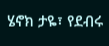ሄኖክ ታዬ፣ የደብሩ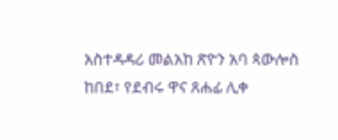አስተዳዳሪ መልአከ ጽዮን አባ ጳውሎስ ከበደ፣ የደብሩ ዋና ጸሐፊ ሊቀ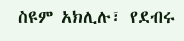ስዩም አክሊሉ፣ የደብሩ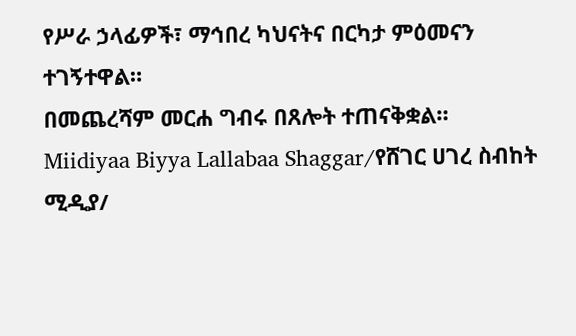የሥራ ኃላፊዎች፣ ማኅበረ ካህናትና በርካታ ምዕመናን ተገኝተዋል።
በመጨረሻም መርሐ ግብሩ በጸሎት ተጠናቅቋል።
Miidiyaa Biyya Lallabaa Shaggar/የሸገር ሀገረ ስብከት ሚዲያ/